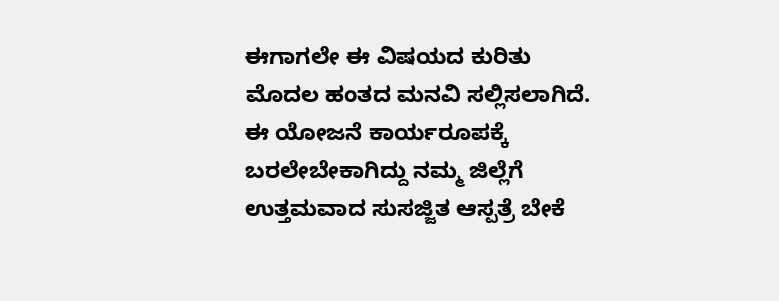ಈಗಾಗಲೇ ಈ ವಿಷಯದ ಕುರಿತು ಮೊದಲ ಹಂತದ ಮನವಿ ಸಲ್ಲಿಸಲಾಗಿದೆ. ಈ ಯೋಜನೆ ಕಾರ್ಯರೂಪಕ್ಕೆ ಬರಲೇಬೇಕಾಗಿದ್ದು ನಮ್ಮ ಜಿಲ್ಲೆಗೆ ಉತ್ತಮವಾದ ಸುಸಜ್ಜಿತ ಆಸ್ಪತ್ರೆ ಬೇಕೆ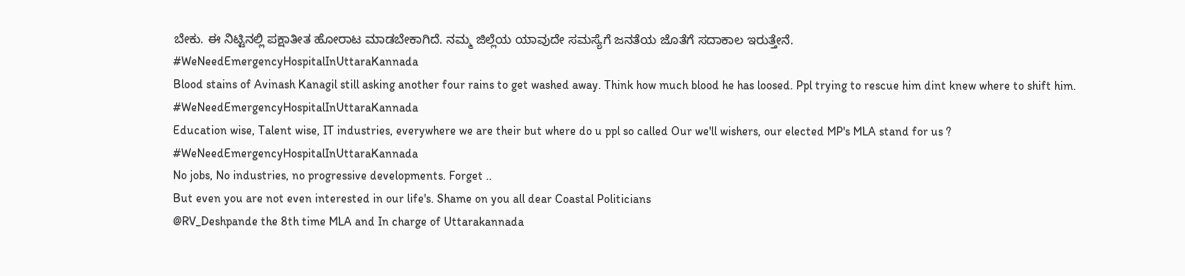ಬೇಕು. ಈ ನಿಟ್ಟಿನಲ್ಲಿ ಪಕ್ಷಾತೀತ ಹೋರಾಟ ಮಾಡಬೇಕಾಗಿದೆ. ನಮ್ಮ ಜಿಲ್ಲೆಯ ಯಾವುದೇ ಸಮಸ್ಯೆಗೆ ಜನತೆಯ ಜೊತೆಗೆ ಸದಾಕಾಲ ಇರುತ್ತೇನೆ.
#WeNeedEmergencyHospitalInUttaraKannada
Blood stains of Avinash Kanagil still asking another four rains to get washed away. Think how much blood he has loosed. Ppl trying to rescue him dint knew where to shift him.
#WeNeedEmergencyHospitalInUttaraKannada
Education wise, Talent wise, IT industries, everywhere we are their but where do u ppl so called Our we'll wishers, our elected MP's MLA stand for us ?
#WeNeedEmergencyHospitalInUttaraKannada
No jobs, No industries, no progressive developments. Forget ..
But even you are not even interested in our life's. Shame on you all dear Coastal Politicians
@RV_Deshpande the 8th time MLA and In charge of Uttarakannada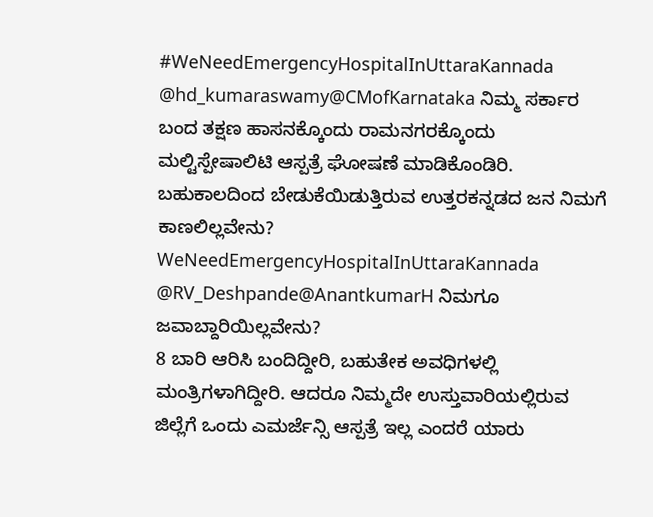#WeNeedEmergencyHospitalInUttaraKannada
@hd_kumaraswamy@CMofKarnataka ನಿಮ್ಮ ಸರ್ಕಾರ ಬಂದ ತಕ್ಷಣ ಹಾಸನಕ್ಕೊಂದು ರಾಮನಗರಕ್ಕೊಂದು ಮಲ್ಟಿಸ್ಪೇಷಾಲಿಟಿ ಆಸ್ಪತ್ರೆ ಘೋಷಣೆ ಮಾಡಿಕೊಂಡಿರಿ. ಬಹುಕಾಲದಿಂದ ಬೇಡುಕೆಯಿಡುತ್ತಿರುವ ಉತ್ತರಕನ್ನಡದ ಜನ ನಿಮಗೆ ಕಾಣಲಿಲ್ಲವೇನು?
WeNeedEmergencyHospitalInUttaraKannada
@RV_Deshpande@AnantkumarH ನಿಮಗೂ ಜವಾಬ್ದಾರಿಯಿಲ್ಲವೇನು?
8 ಬಾರಿ ಆರಿಸಿ ಬಂದಿದ್ದೀರಿ, ಬಹುತೇಕ ಅವಧಿಗಳಲ್ಲಿ ಮಂತ್ರಿಗಳಾಗಿದ್ದೀರಿ. ಆದರೂ ನಿಮ್ಮದೇ ಉಸ್ತುವಾರಿಯಲ್ಲಿರುವ ಜಿಲ್ಲೆಗೆ ಒಂದು ಎಮರ್ಜೆನ್ಸಿ ಆಸ್ಪತ್ರೆ ಇಲ್ಲ ಎಂದರೆ ಯಾರು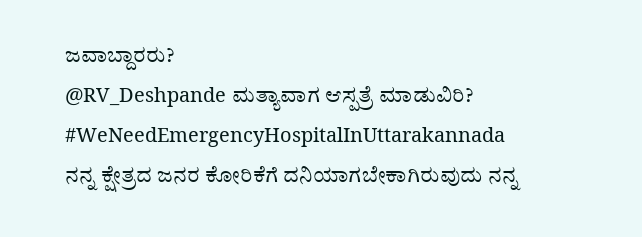ಜವಾಬ್ದಾರರು?
@RV_Deshpande ಮತ್ಯಾವಾಗ ಆಸ್ಪತ್ರೆ ಮಾಡುವಿರಿ?
#WeNeedEmergencyHospitalInUttarakannada
ನನ್ನ ಕ್ಷೇತ್ರದ ಜನರ ಕೋರಿಕೆಗೆ ದನಿಯಾಗಬೇಕಾಗಿರುವುದು ನನ್ನ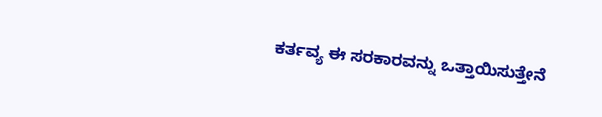ಕರ್ತವ್ಯ ಈ ಸರಕಾರವನ್ನು ಒತ್ತಾಯಿಸುತ್ತೇನೆ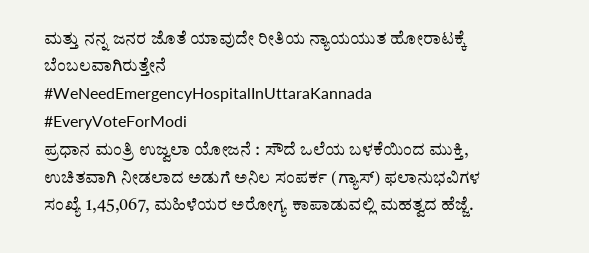ಮತ್ತು ನನ್ನ ಜನರ ಜೊತೆ ಯಾವುದೇ ರೀತಿಯ ನ್ಯಾಯಯುತ ಹೋರಾಟಕ್ಕೆ ಬೆಂಬಲವಾಗಿರುತ್ತೇನೆ
#WeNeedEmergencyHospitalInUttaraKannada
#EveryVoteForModi
ಪ್ರಧಾನ ಮಂತ್ರಿ ಉಜ್ವಲಾ ಯೋಜನೆ : ಸೌದೆ ಒಲೆಯ ಬಳಕೆಯಿಂದ ಮುಕ್ತಿ, ಉಚಿತವಾಗಿ ನೀಡಲಾದ ಅಡುಗೆ ಅನಿಲ ಸಂಪರ್ಕ (ಗ್ಯಾಸ್) ಫಲಾನುಭವಿಗಳ ಸಂಖ್ಯೆ 1,45,067, ಮಹಿಳೆಯರ ಅರೋಗ್ಯ ಕಾಪಾಡುವಲ್ಲಿ ಮಹತ್ವದ ಹೆಜ್ಜೆ.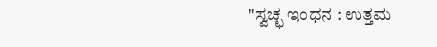"ಸ್ವಚ್ಛ ಇಂಧನ : ಉತ್ತಮ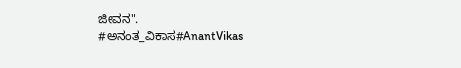ಜೀವನ".
#ಅನಂತ_ವಿಕಾಸ#AnantVikas